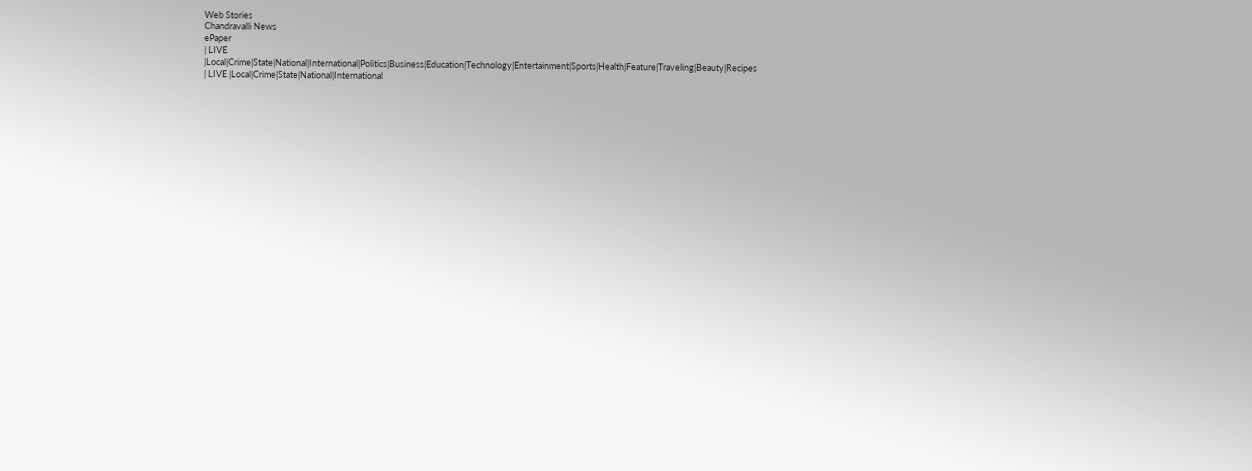Web Stories
Chandravalli News
ePaper
| LIVE |Local|Crime|State|National|International|Politics|Business|Education|Technology|Entertainment|Sports|Health|Feature|Traveling|Beauty|Recipes
| LIVE |Local|Crime|State|National|International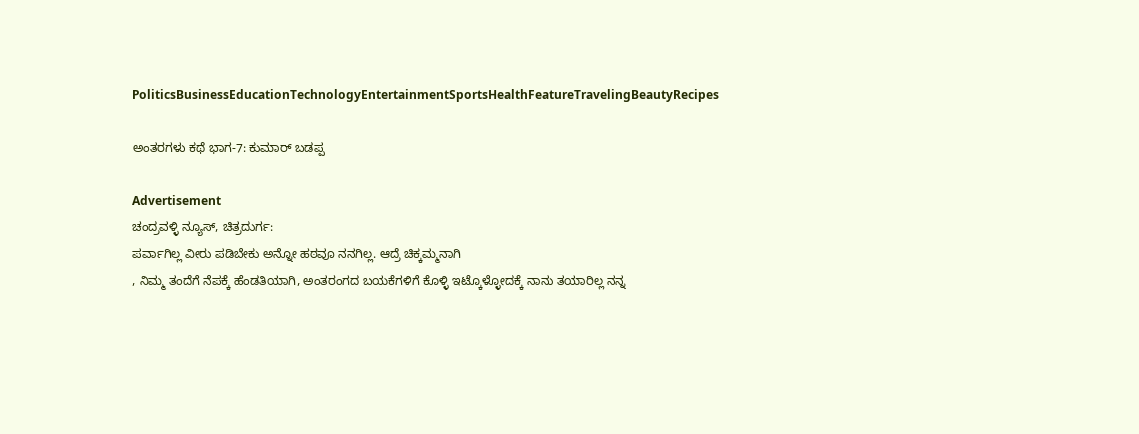PoliticsBusinessEducationTechnologyEntertainmentSportsHealthFeatureTravelingBeautyRecipes

ಅಂತರಗಳು ಕಥೆ ಭಾಗ-7: ಕುಮಾರ್ ಬಡಪ್ಪ

Advertisement
ಚಂದ್ರವಳ್ಳಿ ನ್ಯೂಸ್, ಚಿತ್ರದುರ್ಗ:
ಪರ್ವಾಗಿಲ್ಲ ವೀರು ಪಡಿಬೇಕು ಅನ್ನೋ ಹಠವೂ ನನಗಿಲ್ಲ. ಆದ್ರೆ ಚಿಕ್ಕಮ್ಮನಾಗಿ
, ನಿಮ್ಮ ತಂದೆಗೆ ನೆಪಕ್ಕೆ ಹೆಂಡತಿಯಾಗಿ, ಅಂತರಂಗದ ಬಯಕೆಗಳಿಗೆ ಕೊಳ್ಳಿ ಇಟ್ಕೊಳ್ಳೋದಕ್ಕೆ ನಾನು ತಯಾರಿಲ್ಲ ನನ್ನ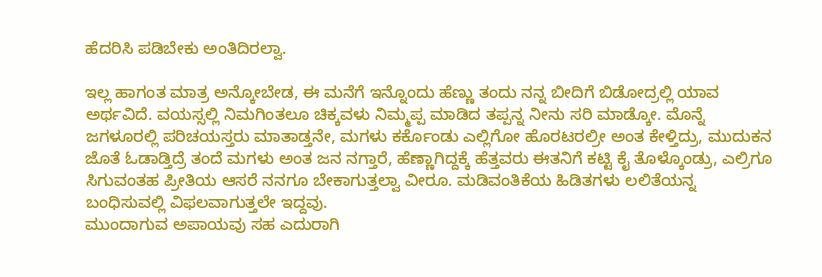ಹೆದರಿಸಿ ಪಡಿಬೇಕು ಅಂತಿದಿರಲ್ವಾ.

ಇಲ್ಲ ಹಾಗಂತ ಮಾತ್ರ ಅನ್ಕೋಬೇಡ, ಈ ಮನೆಗೆ ಇನ್ನೊಂದು ಹೆಣ್ಣು ತಂದು ನನ್ನ ಬೀದಿಗೆ ಬಿಡೋದ್ರಲ್ಲಿ ಯಾವ ಅರ್ಥವಿದೆ. ವಯಸ್ಸಲ್ಲಿ ನಿಮಗಿಂತಲೂ ಚಿಕ್ಕವಳು ನಿಮ್ಮಪ್ಪ ಮಾಡಿದ ತಪ್ಪನ್ನ ನೀನು ಸರಿ ಮಾಡ್ಕೋ. ಮೊನ್ನೆ ಜಗಳೂರಲ್ಲಿ ಪರಿಚಯಸ್ತರು ಮಾತಾಡ್ತನೇ, ಮಗಳು ಕರ್ಕೊಂಡು ಎಲ್ಲಿಗೋ ಹೊರಟರಲ್ರೀ ಅಂತ ಕೇಳ್ತಿದ್ರು, ಮುದುಕನ ಜೊತೆ ಓಡಾಡ್ತಿದ್ರೆ ತಂದೆ ಮಗಳು ಅಂತ ಜನ ನಗ್ತಾರೆ, ಹೆಣ್ಣಾಗಿದ್ದಕ್ಕೆ ಹೆತ್ತವರು ಈತನಿಗೆ ಕಟ್ಟಿ ಕೈ ತೊಳ್ಕೊಂಡ್ರು, ಎಲ್ರಿಗೂ ಸಿಗುವಂತಹ ಪ್ರೀತಿಯ ಆಸರೆ ನನಗೂ ಬೇಕಾಗುತ್ತಲ್ವಾ ವೀರೂ. ಮಡಿವಂತಿಕೆಯ ಹಿಡಿತಗಳು ಲಲಿತೆಯನ್ನ ಬಂಧಿಸುವಲ್ಲಿ ವಿಫಲವಾಗುತ್ತಲೇ ಇದ್ದವು.
ಮುಂದಾಗುವ ಅಪಾಯವು ಸಹ ಎದುರಾಗಿ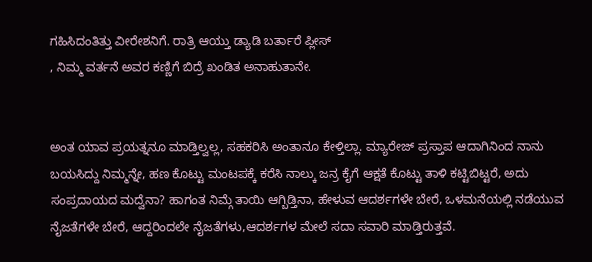ಗಹಿಸಿದಂತಿತ್ತು ವೀರೇಶನಿಗೆ. ರಾತ್ರಿ ಆಯ್ತು ಡ್ಯಾಡಿ ಬರ್ತಾರೆ ಪ್ಲೀಸ್
, ನಿಮ್ಮ ವರ್ತನೆ ಅವರ ಕಣ್ಣಿಗೆ ಬಿದ್ರೆ ಖಂಡಿತ ಅನಾಹುತಾನೇ.


ಅಂತ ಯಾವ ಪ್ರಯತ್ನನೂ ಮಾಡ್ತಿಲ್ವಲ್ಲ, ಸಹಕರಿಸಿ ಅಂತಾನೂ ಕೇಳ್ತಿಲ್ಲಾ. ಮ್ಯಾರೇಜ್ ಪ್ರಸ್ತಾಪ ಆದಾಗಿನಿಂದ ನಾನು ಬಯಸಿದ್ದು ನಿಮ್ಮನ್ನೇ, ಹಣ ಕೊಟ್ಟು ಮಂಟಪಕ್ಕೆ ಕರೆಸಿ ನಾಲ್ಕು ಜನ್ರ ಕೈಗೆ ಆಕ್ಷತೆ ಕೊಟ್ಟು ತಾಳಿ ಕಟ್ಟಿಬಿಟ್ಟರೆ, ಅದು ಸಂಪ್ರದಾಯದ ಮದ್ವೆನಾ? ಹಾಗಂತ ನಿಮ್ಗೆ ತಾಯಿ ಆಗ್ಬಿಡ್ತಿನಾ, ಹೇಳುವ ಆದರ್ಶಗಳೇ ಬೇರೆ, ಒಳಮನೆಯಲ್ಲಿ ನಡೆಯುವ ನೈಜತೆಗಳೇ ಬೇರೆ, ಆದ್ದರಿಂದಲೇ ನೈಜತೆಗಳು,ಆದರ್ಶಗಳ ಮೇಲೆ ಸದಾ ಸವಾರಿ ಮಾಡ್ತಿರುತ್ತವೆ.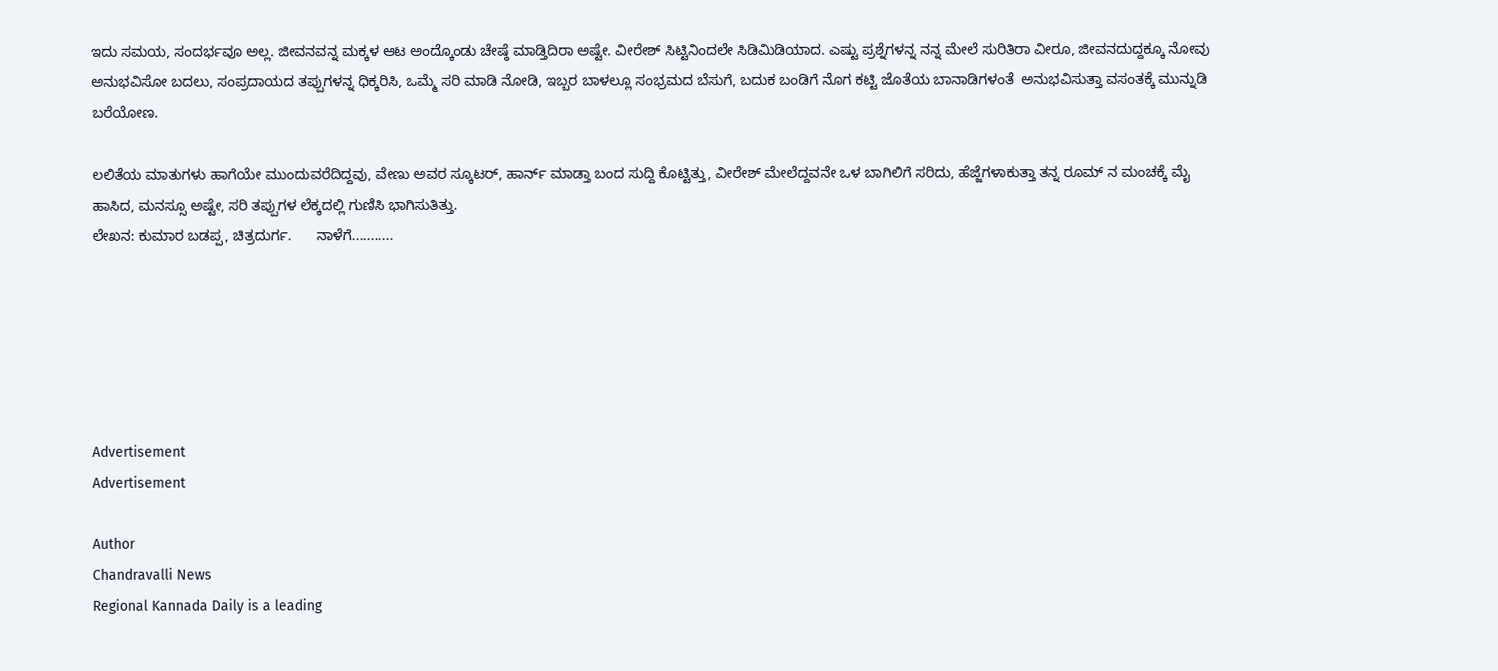ಇದು ಸಮಯ, ಸಂದರ್ಭವೂ ಅಲ್ಲ. ಜೀವನವನ್ನ ಮಕ್ಕಳ ಆಟ ಅಂದ್ಕೊಂಡು ಚೇಷ್ಠೆ ಮಾಡ್ತಿದಿರಾ ಅಷ್ಟೇ. ವೀರೇಶ್ ಸಿಟ್ಟಿನಿಂದಲೇ ಸಿಡಿಮಿಡಿಯಾದ. ಎಷ್ಟು ಪ್ರಶ್ನೆಗಳನ್ನ ನನ್ನ ಮೇಲೆ ಸುರಿತಿರಾ ವೀರೂ, ಜೀವನದುದ್ದಕ್ಕೂ ನೋವು ಅನುಭವಿಸೋ ಬದಲು, ಸಂಪ್ರದಾಯದ ತಪ್ಪುಗಳನ್ನ ಧಿಕ್ಕರಿಸಿ, ಒಮ್ಮೆ ಸರಿ ಮಾಡಿ ನೋಡಿ, ಇಬ್ಬರ ಬಾಳಲ್ಲೂ ಸಂಭ್ರಮದ ಬೆಸುಗೆ, ಬದುಕ ಬಂಡಿಗೆ ನೊಗ ಕಟ್ಟಿ ಜೊತೆಯ ಬಾನಾಡಿಗಳಂತೆ  ಅನುಭವಿಸುತ್ತಾ ವಸಂತಕ್ಕೆ ಮುನ್ನುಡಿ ಬರೆಯೋಣ.

ಲಲಿತೆಯ ಮಾತುಗಳು ಹಾಗೆಯೇ ಮುಂದುವರೆದಿದ್ದವು, ವೇಣು ಅವರ ಸ್ಕೂಟರ್, ಹಾರ್ನ್ ಮಾಡ್ತಾ ಬಂದ ಸುದ್ದಿ ಕೊಟ್ಟಿತ್ತು, ವೀರೇಶ್ ಮೇಲೆದ್ದವನೇ ಒಳ ಬಾಗಿಲಿಗೆ ಸರಿದು, ಹೆಜ್ಜೆಗಳಾಕುತ್ತಾ ತನ್ನ ರೂಮ್ ನ ಮಂಚಕ್ಕೆ ಮೈ ಹಾಸಿದ, ಮನಸ್ಸೂ ಅಷ್ಟೇ, ಸರಿ ತಪ್ಪುಗಳ ಲೆಕ್ಕದಲ್ಲಿ ಗುಣಿಸಿ ಭಾಗಿಸುತಿತ್ತು.
ಲೇಖನ: ಕುಮಾರ ಬಡಪ್ಪ, ಚಿತ್ರದುರ್ಗ.      ನಾಳೆಗೆ...........






Advertisement
Advertisement

Author
Chandravalli News
Regional Kannada Daily is a leading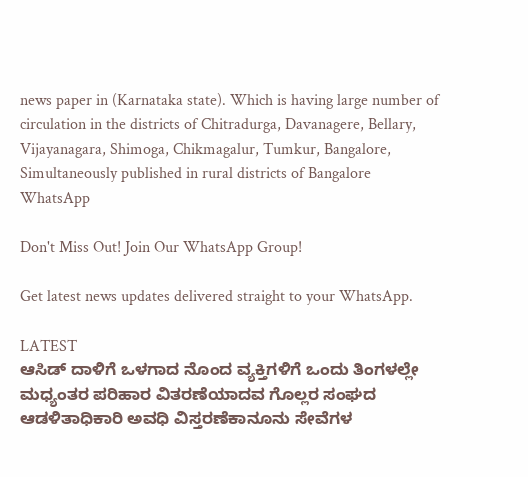news paper in (Karnataka state). Which is having large number of circulation in the districts of Chitradurga, Davanagere, Bellary, Vijayanagara, Shimoga, Chikmagalur, Tumkur, Bangalore, Simultaneously published in rural districts of Bangalore
WhatsApp

Don't Miss Out! Join Our WhatsApp Group!

Get latest news updates delivered straight to your WhatsApp.

LATEST
ಆಸಿಡ್ ದಾಳಿಗೆ ಒಳಗಾದ ನೊಂದ ವ್ಯಕ್ತಿಗಳಿಗೆ ಒಂದು ತಿಂಗಳಲ್ಲೇ ಮಧ್ಯಂತರ ಪರಿಹಾರ ವಿತರಣೆಯಾದವ ಗೊಲ್ಲರ ಸಂಘದ ಆಡಳಿತಾಧಿಕಾರಿ ಅವಧಿ ವಿಸ್ತರಣೆಕಾನೂನು ಸೇವೆಗಳ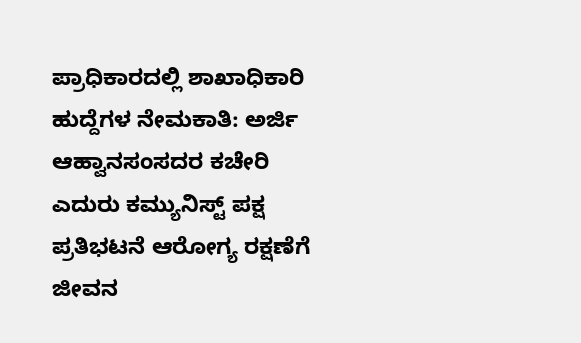ಪ್ರಾಧಿಕಾರದಲ್ಲಿ ಶಾಖಾಧಿಕಾರಿ ಹುದ್ದೆಗಳ ನೇಮಕಾತಿ: ಅರ್ಜಿ ಆಹ್ವಾನಸಂಸದರ ಕಚೇರಿ ಎದುರು ಕಮ್ಯುನಿಸ್ಟ್ ಪಕ್ಷ ಪ್ರತಿಭಟನೆ ಆರೋಗ್ಯ ರಕ್ಷಣೆಗೆ ಜೀವನ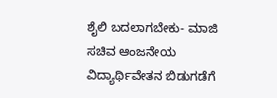ಶೈಲಿ ಬದಲಾಗಬೇಕು- ಮಾಜಿ ಸಚಿವ ಆಂಜನೇಯ ವಿದ್ಯಾರ್ಥಿವೇತನ ಬಿಡುಗಡೆಗೆ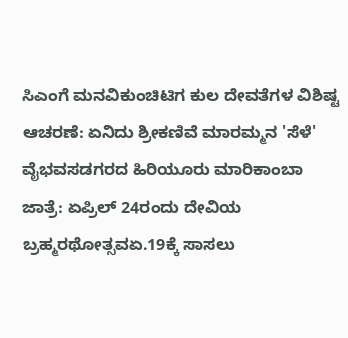ಸಿಎಂಗೆ ಮನವಿಕುಂಚಿಟಿಗ ಕುಲ ದೇವತೆಗಳ ವಿಶಿಷ್ಟ ಆಚರಣೆ: ಏನಿದು ಶ್ರೀಕಣಿವೆ ಮಾರಮ್ಮನ 'ಸೆಳೆ' ವೈಭವಸಡಗರದ ಹಿರಿಯೂರು ಮಾರಿಕಾಂಬಾ ಜಾತ್ರೆ: ಏಪ್ರಿಲ್ 24ರಂದು ದೇವಿಯ ಬ್ರಹ್ಮರಥೋತ್ಸವಏ.19ಕ್ಕೆ ಸಾಸಲು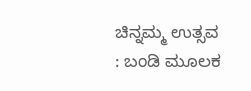ಚಿನ್ನಮ್ಮ ಉತ್ಸವ : ಬಂಡಿ ಮೂಲಕ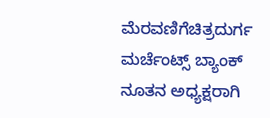ಮೆರವಣಿಗೆಚಿತ್ರದುರ್ಗ ಮರ್ಚೆಂಟ್ಸ್ ಬ್ಯಾಂಕ್ ನೂತನ ಅಧ್ಯಕ್ಷರಾಗಿ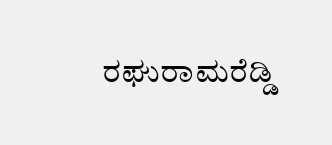ರಘುರಾಮರೆಡ್ಡಿ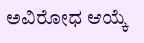ಅವಿರೋಧ ಆಯ್ಕೆ